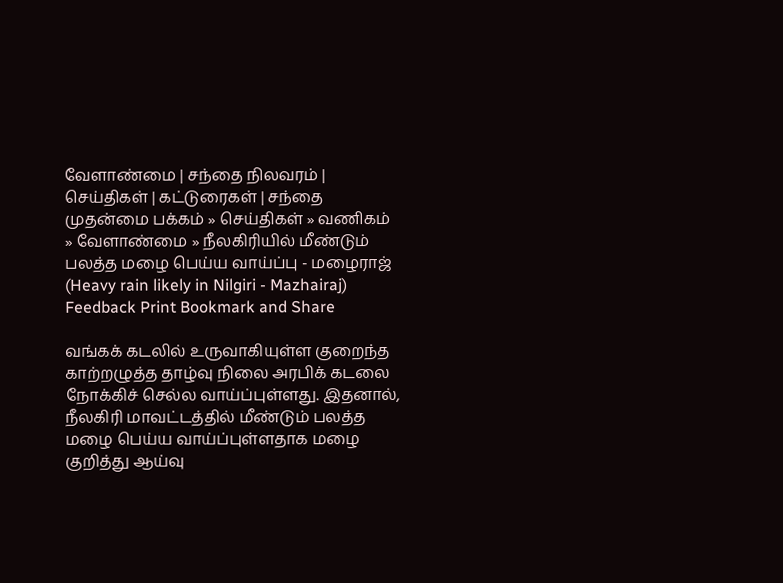வேளாண்மை | சந்தை நிலவரம் | செய்திகள் | கட்டுரைகள் | ச‌ந்தை
முதன்மை பக்கம் » செய்திகள் » வ‌ணிக‌ம் » வேளாண்மை » நீலகிரியில் மீண்டும் பலத்த மழை பெய்ய வாய்ப்பு - மழைராஜ் (Heavy rain likely in Nilgiri - Mazhairaj)
Feedback Print Bookmark and Share

வங்கக் கடலில் உருவாகியுள்ள குறைந்த காற்றழுத்த தாழ்வு நிலை அரபிக் கடலை நோக்கிச் செல்ல வாய்ப்புள்ளது. இதனால், நீலகிரி மாவட்டத்தில் மீண்டும் பலத்த மழை பெய்ய வாய்ப்புள்ளதாக மழை குறித்து ஆய்வு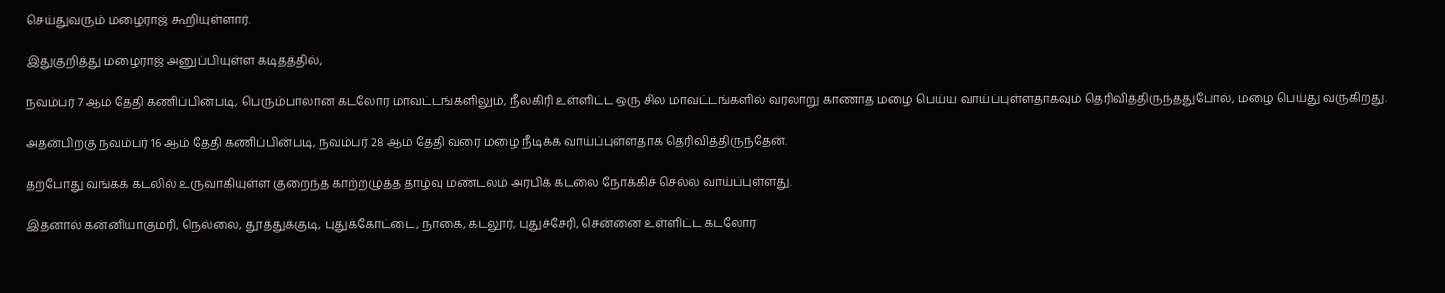செய்துவரும் மழைராஜ் கூறியுள்ளார்.

இதுகுறித்து மழைராஜ் அனுப்பியுள்ள கடிதத்தில்,

நவம்பர் 7 ஆம் தேதி கணிப்பின்படி, பெரும்பாலான கடலோர மாவட்டங்களிலும், நீலகிரி உள்ளிட்ட ஒரு சில மாவட்டங்களில் வரலாறு காணாத மழை பெய்ய வாய்ப்புள்ளதாகவும் தெரிவித்திருந்ததுபோல், மழை பெய்து வருகிறது.

அதன்பிறகு நவம்பர் 16 ஆம் தேதி கணிப்பின்படி, நவம்பர் 28 ஆம் தேதி வரை மழை நீடிக்க வாய்ப்புள்ளதாக தெரிவித்திருந்தேன்.

தற்போது வங்கக் கடலில் உருவாகியுள்ள குறைந்த காற்றழுத்த தாழ்வு மண்டலம் அரபிக் கடலை நோக்கிச் செல்ல வாய்ப்புள்ளது.

இதனால் கன்னியாகுமரி, நெல்லை, தூத்துக்குடி, புதுக்கோட்டை, நாகை, கடலூர், புதுச்சேரி, சென்னை உள்ளிட்ட கடலோர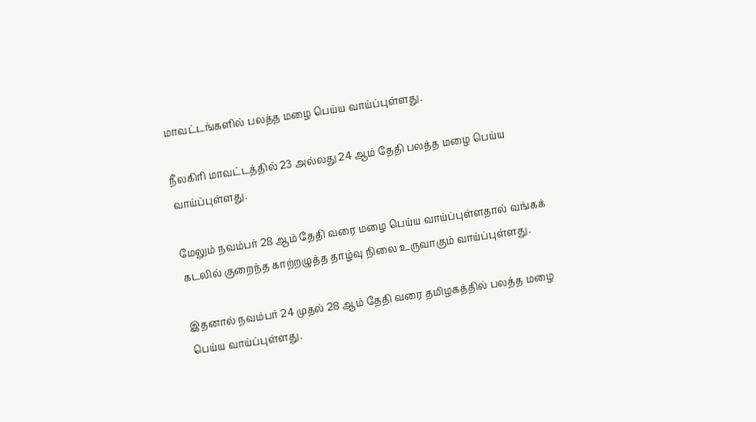மாவட்டங்களில் பலத்த மழை பெய்ய வாய்ப்புள்ளது.

நீலகிரி மாவட்டத்தில் 23 அல்லது 24 ஆம் தேதி பலத்த மழை பெய்ய வாய்ப்புள்ளது.

மேலும் நவம்பர் 28 ஆம் தேதி வரை மழை பெய்ய வாய்ப்புள்ளதால் வங்கக் கடலில் குறைந்த காற்றழுத்த தாழ்வு நிலை உருவாகும் வாய்ப்புள்ளது.

இதனால் நவம்பர் 24 முதல் 28 ஆம் தேதி வரை தமிழகத்தில் பலத்த மழை பெய்ய வாய்ப்புள்ளது.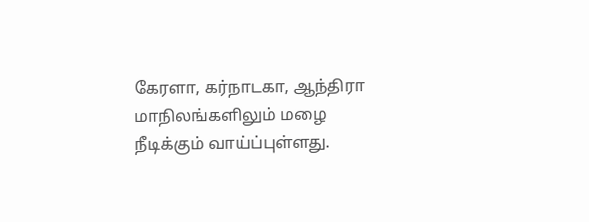கேரளா, கர்நாடகா, ஆந்திரா மாநிலங்களிலும் மழை நீடிக்கும் வாய்ப்புள்ளது.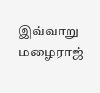இவ்வாறு மழைராஜ்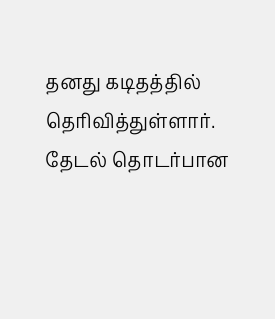தனது கடிதத்தில் தெரிவித்துள்ளார்.
தேட‌ல் தொட‌ர்பான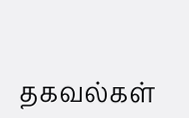தகவ‌ல்க‌ள்